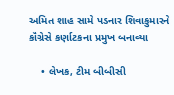અમિત શાહ સામે પડનાર શિવાકુમારને કૉંગ્રેસે કર્ણાટકના પ્રમુખ બનાવ્યા

    • લેખક, ટીમ બીબીસી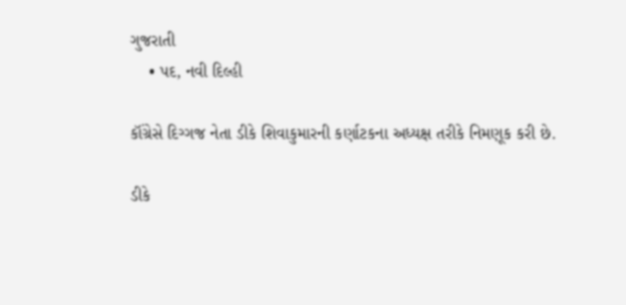ગુજરાતી
    • પદ, નવી દિલ્હી

કૉંગ્રેસે દિગ્ગજ નેતા ડીકે શિવાકુમારની કર્ણાટકના અધ્યક્ષ તરીકે નિમણૂક કરી છે.

ડીકે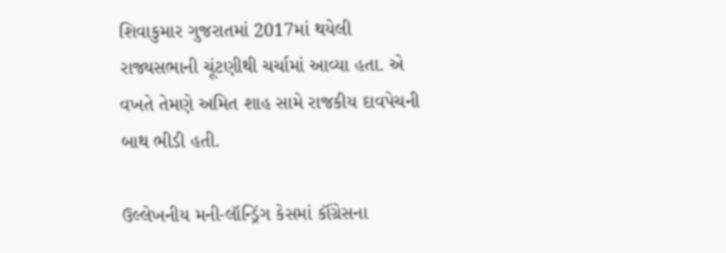શિવાકુમાર ગુજરાતમાં 2017માં થયેલી રાજ્યસભાની ચૂંટણીથી ચર્ચામાં આવ્યા હતા. એ વખતે તેમણે અમિત શાહ સામે રાજકીય દાવપેચની બાથ ભીડી હતી.

ઉલ્લેખનીય મની-લૉન્ડ્રિંગ કેસમાં કૉંગ્રેસના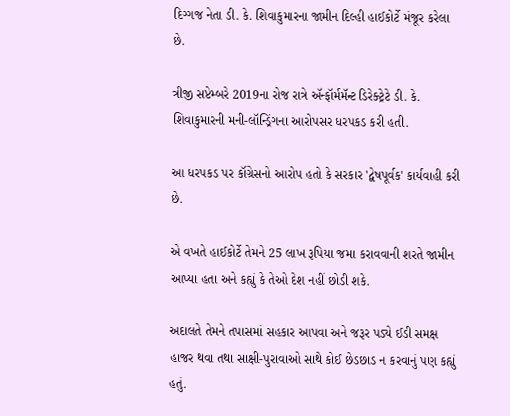દિગ્ગજ નેતા ડી. કે. શિવાકુમારના જામીન દિલ્હી હાઈકોર્ટે મંજૂર કરેલા છે.

ત્રીજી સપ્ટેમ્બરે 2019ના રોજ રાત્રે ઍન્ફૉર્મમૅન્ટ ડિરેક્ટ્રેટે ડી. કે. શિવાકુમારની મની-લૉન્ડ્રિંગના આરોપસર ધરપકડ કરી હતી.

આ ધરપકડ પર કૉંગ્રેસનો આરોપ હતો કે સરકાર 'દ્વેષપૂર્વક' કાર્યવાહી કરી છે.

એ વખતે હાઈકોર્ટે તેમને 25 લાખ રૂપિયા જમા કરાવવાની શરતે જામીન આપ્યા હતા અને કહ્યું કે તેઓ દેશ નહીં છોડી શકે.

અદાલતે તેમને તપાસમાં સહકાર આપવા અને જરૂર પડ્યે ઈડી સમક્ષ હાજર થવા તથા સાક્ષી-પુરાવાઓ સાથે કોઈ છેડછાડ ન કરવાનું પણ કહ્યું હતું.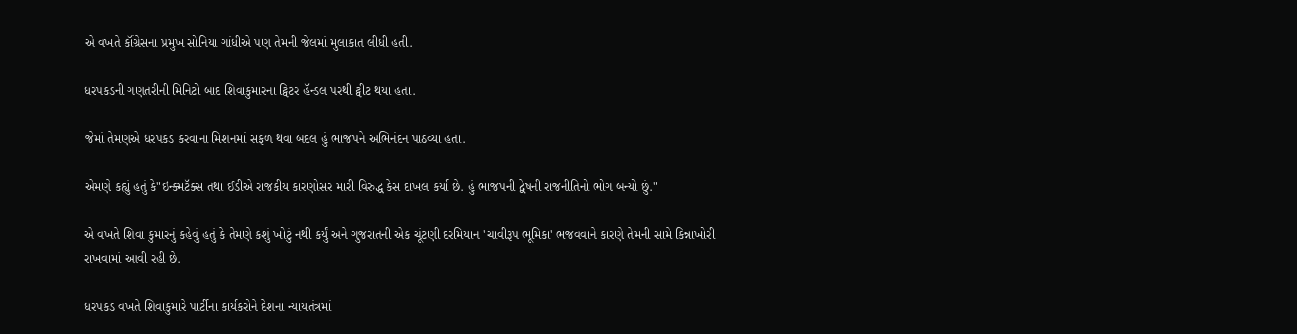એ વખતે કૉંગ્રેસના પ્રમુખ સોનિયા ગાંધીએ પણ તેમની જેલમાં મુલાકાત લીધી હતી.

ધરપકડની ગણતરીની મિનિટો બાદ શિવાકુમારના ટ્વિટર હૅન્ડલ પરથી ટ્વીટ થયા હતા.

જેમાં તેમણએ ધરપકડ કરવાના મિશનમાં સફળ થવા બદલ હું ભાજપને અભિનંદન પાઠવ્યા હતા.

એમણે કહ્યું હતું કે"ઇન્ક્મટૅક્સ તથા ઈડીએ રાજકીય કારણોસર મારી વિરુદ્ધ કેસ દાખલ કર્યા છે. હું ભાજપની દ્વેષની રાજનીતિનો ભોગ બન્યો છું."

એ વખતે શિવા કુમારનું કહેવું હતું કે તેમણે કશું ખોટું નથી કર્યું અને ગુજરાતની એક ચૂંટણી દરમિયાન 'ચાવીરૂપ ભૂમિકા' ભજવવાને કારણે તેમની સામે કિન્નાખોરી રાખવામાં આવી રહી છે.

ધરપકડ વખતે શિવાકુમારે પાર્ટીના કાર્યકરોને દેશના ન્યાયતંત્રમાં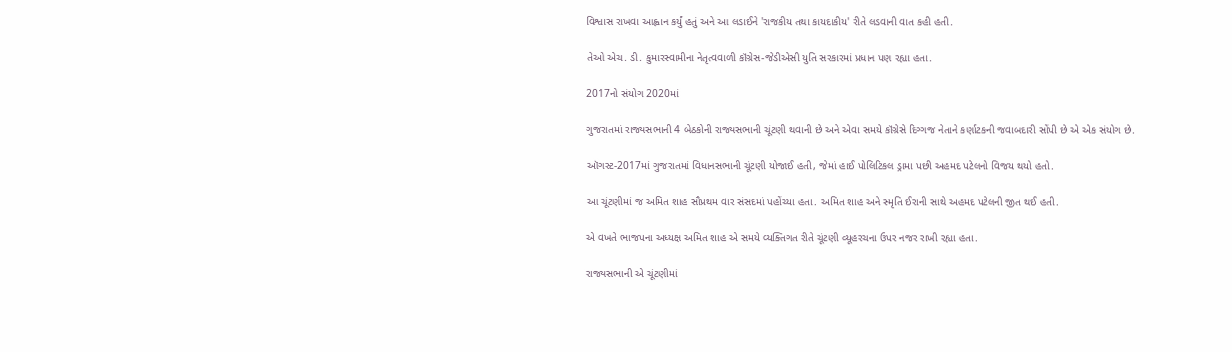વિશ્વાસ રાખવા આહ્વાન કર્યું હતું અને આ લડાઈને 'રાજકીય તથા કાયદાકીય' રીતે લડવાની વાત કહી હતી.

તેઓ એચ. ડી. કુમારસ્વામીના નેતૃત્વવાળી કૉંગ્રેસ-જેડીએસી યુતિ સરકારમાં પ્રધાન પણ રહ્યા હતા.

2017નો સંયોગ 2020માં

ગુજરાતમાં રાજ્યસભાની 4 બેઠકોની રાજ્યસભાની ચૂંટણી થવાની છે અને એવા સમયે કૉંગ્રેસે દિગ્ગજ નેતાને કર્ણાટકની જવાબદારી સોંપી છે એ એક સંયોગ છે.

ઑગસ્ટ-2017માં ગુજરાતમાં વિધાનસભાની ચૂંટણી યોજાઈ હતી, જેમાં હાઈ પોલિટિકલ ડ્રામા પછી અહમદ પટેલનો વિજય થયો હતો.

આ ચૂંટણીમાં જ અમિત શાહ સૌપ્રથમ વાર સંસદમાં પહોંચ્યા હતા. અમિત શાહ અને સ્મૃતિ ઈરાની સાથે અહમદ પટેલની જીત થઈ હતી.

એ વખતે ભાજપના અધ્યક્ષ અમિત શાહ એ સમયે વ્યક્તિગત રીતે ચૂંટણી વ્યૂહરચના ઉપર નજર રાખી રહ્યા હતા.

રાજ્યસભાની એ ચૂંટણીમાં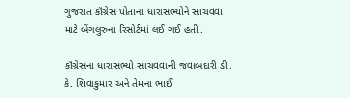ગુજરાત કૉંગ્રેસ પોતાના ધારાસભ્યોને સાચવવા માટે બેંગલુરુના રિસોર્ટમાં લઈ ગઈ હતી.

કૉંગ્રેસના ધારાસભ્યો સાચવવાની જવાબદારી ડી. કે. શિવાકુમાર અને તેમના ભાઈ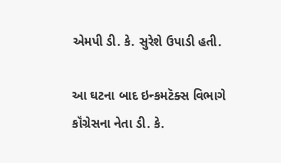એમપી ડી. કે. સુરેશે ઉપાડી હતી.

આ ઘટના બાદ ઇન્કમટૅક્સ વિભાગે કૉંગ્રેસના નેતા ડી. કે.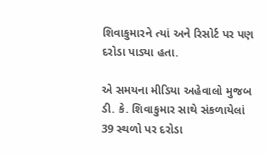શિવાકુમારને ત્યાં અને રિસોર્ટ પર પણ દરોડા પાડ્યા હતા.

એ સમયના મીડિયા અહેવાલો મુજબ ડી. કે. શિવાકુમાર સાથે સંકળાયેલાં 39 સ્થળો પર દરોડા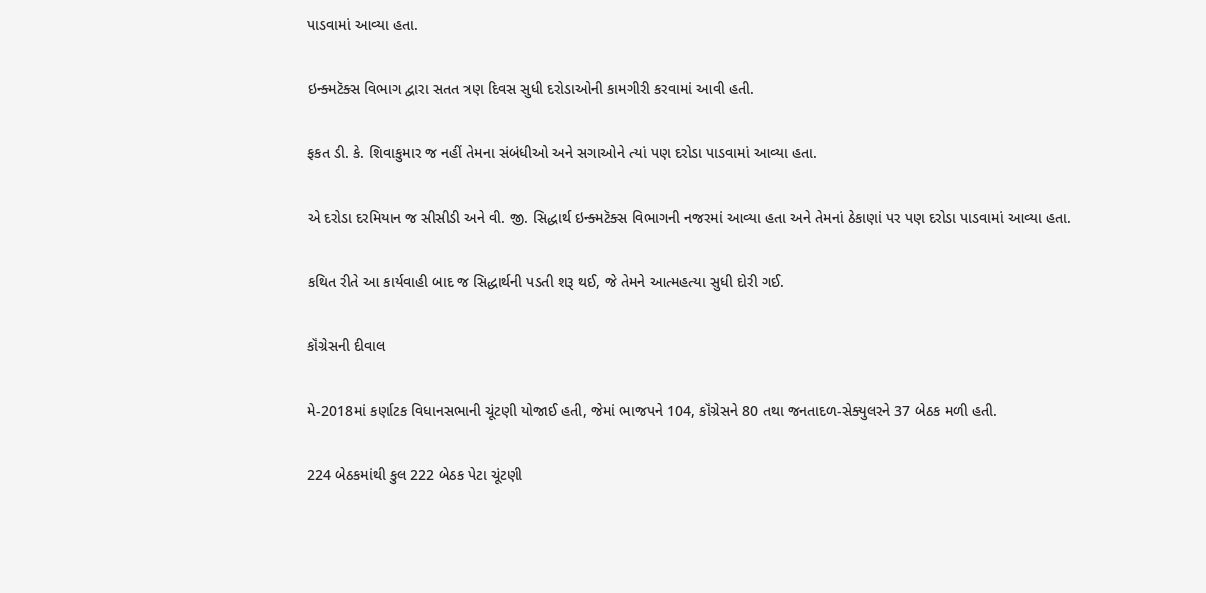પાડવામાં આવ્યા હતા.

ઇન્ક્મટૅક્સ વિભાગ દ્વારા સતત ત્રણ દિવસ સુધી દરોડાઓની કામગીરી કરવામાં આવી હતી.

ફકત ડી. કે. શિવાકુમાર જ નહીં તેમના સંબંધીઓ અને સગાઓને ત્યાં પણ દરોડા પાડવામાં આવ્યા હતા.

એ દરોડા દરમિયાન જ સીસીડી અને વી. જી. સિદ્ધાર્થ ઇન્ક્મટૅક્સ વિભાગની નજરમાં આવ્યા હતા અને તેમનાં ઠેકાણાં પર પણ દરોડા પાડવામાં આવ્યા હતા.

કથિત રીતે આ કાર્યવાહી બાદ જ સિદ્ધાર્થની પડતી શરૂ થઈ, જે તેમને આત્મહત્યા સુધી દોરી ગઈ.

કૉંગ્રેસની દીવાલ

મે-2018માં કર્ણાટક વિધાનસભાની ચૂંટણી યોજાઈ હતી, જેમાં ભાજપને 104, કૉંગ્રેસને 80 તથા જનતાદળ-સેક્યુલરને 37 બેઠક મળી હતી.

224 બેઠકમાંથી કુલ 222 બેઠક પેટા ચૂંટણી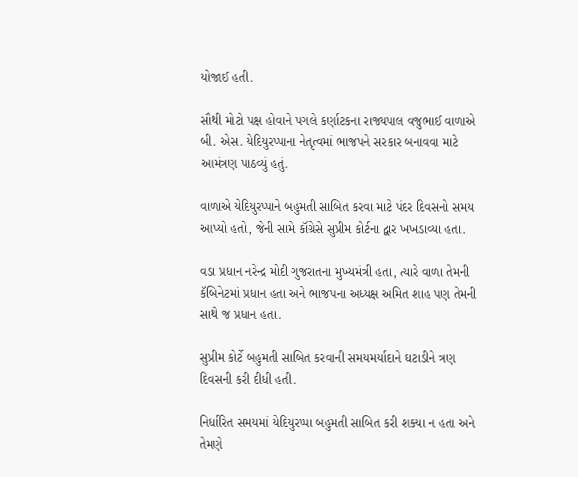યોજાઈ હતી.

સૌથી મોટો પક્ષ હોવાને પગલે કર્ણાટકના રાજ્યપાલ વજુભાઈ વાળાએ બી. એસ. યેદિયુરપ્પાના નેતૃત્વમાં ભાજપને સરકાર બનાવવા માટે આમંત્રણ પાઠવ્યું હતું.

વાળાએ યેદિયુરપ્પાને બહુમતી સાબિત કરવા માટે પંદર દિવસનો સમય આપ્યો હતો, જેની સામે કૉંગ્રેસે સુપ્રીમ કોર્ટના દ્વાર ખખડાવ્યા હતા.

વડા પ્રધાન નરેન્દ્ર મોદી ગુજરાતના મુખ્યમંત્રી હતા, ત્યારે વાળા તેમની કૅબિનેટમાં પ્રધાન હતા અને ભાજપના અધ્યક્ષ અમિત શાહ પણ તેમની સાથે જ પ્રધાન હતા.

સુપ્રીમ કોર્ટે બહુમતી સાબિત કરવાની સમયમર્યાદાને ઘટાડીને ત્રણ દિવસની કરી દીધી હતી.

નિર્ધારિત સમયમાં યેદિયુરપ્પા બહુમતી સાબિત કરી શક્યા ન હતા અને તેમણે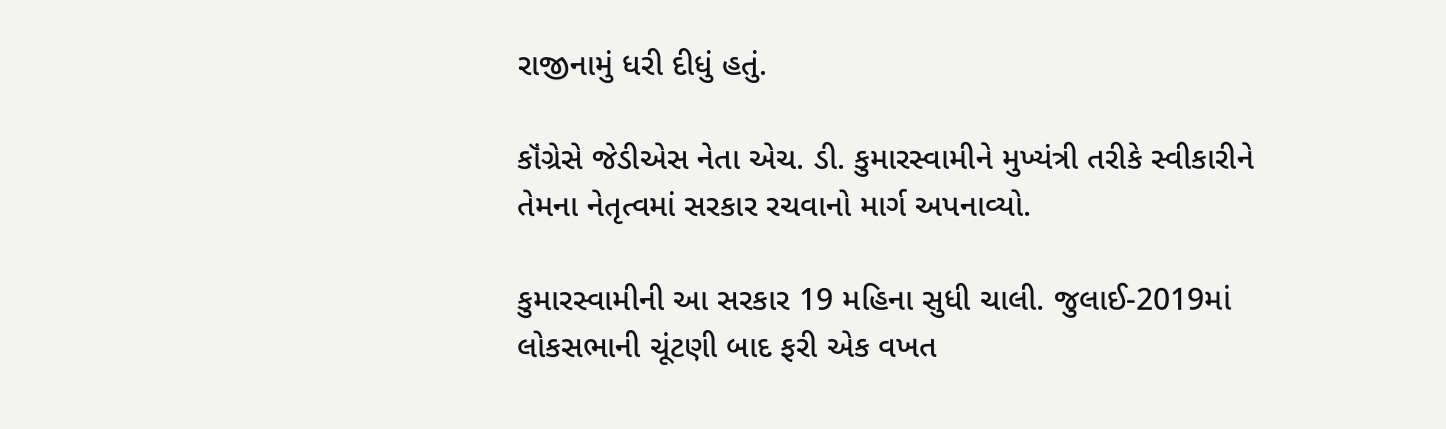રાજીનામું ધરી દીધું હતું.

કૉંગ્રેસે જેડીએસ નેતા એચ. ડી. કુમારસ્વામીને મુખ્યંત્રી તરીકે સ્વીકારીને તેમના નેતૃત્વમાં સરકાર રચવાનો માર્ગ અપનાવ્યો.

કુમારસ્વામીની આ સરકાર 19 મહિના સુધી ચાલી. જુલાઈ-2019માં લોકસભાની ચૂંટણી બાદ ફરી એક વખત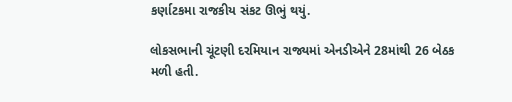કર્ણાટકમા રાજકીય સંકટ ઊભું થયું.

લોકસભાની ચૂંટણી દરમિયાન રાજ્યમાં એનડીએને 28માંથી 26 બેઠક મળી હતી.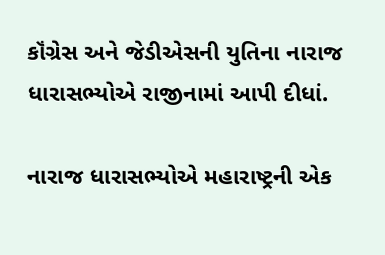કૉંગ્રેસ અને જેડીએસની યુતિના નારાજ ધારાસભ્યોએ રાજીનામાં આપી દીધાં.

નારાજ ધારાસભ્યોએ મહારાષ્ટ્રની એક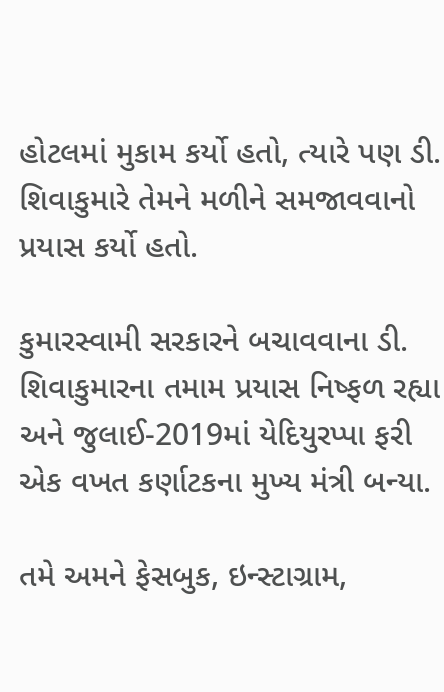હોટલમાં મુકામ કર્યો હતો, ત્યારે પણ ડી. શિવાકુમારે તેમને મળીને સમજાવવાનો પ્રયાસ કર્યો હતો.

કુમારસ્વામી સરકારને બચાવવાના ડી. શિવાકુમારના તમામ પ્રયાસ નિષ્ફળ રહ્યા અને જુલાઈ-2019માં યેદિયુરપ્પા ફરી એક વખત કર્ણાટકના મુખ્ય મંત્રી બન્યા.

તમે અમને ફેસબુક, ઇન્સ્ટાગ્રામ,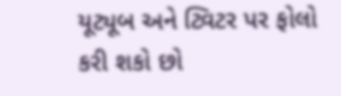યૂટ્યૂબ અને ટ્વિટર પર ફોલો કરી શકો છો